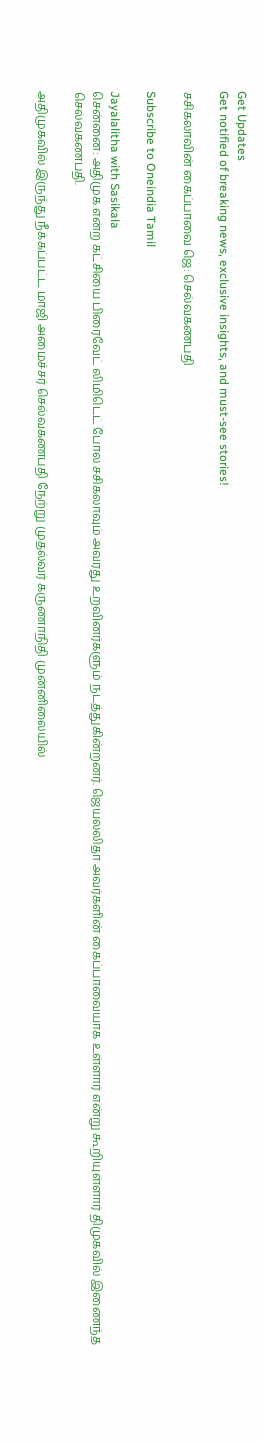Get Updates
Get notified of breaking news, exclusive insights, and must-see stories!

சசிகலாவின் கைப்பாவை ஜெ: செல்வகணபதி

Subscribe to Oneindia Tamil

Jayalalitha with Sasikala
சென்னை: அதிமுக என்ற கட்சியை பிரைவேட் லிமிடெட் போல சசிகலாவும் அவரது உறவினர்களும் நடத்துகின்றனர். ஜெயலலிதா அவர்களின் கைப்பாவையாக உள்ளார் என்று கூறியுள்ளார் திமுகவில் இணைந்த செல்வகணபதி.

அதிமுகவில் இருந்து நீக்கப்பட்ட மாஜி அமைச்சர் செல்வகணபதி நேற்று முதல்வர் கருணாநிதி முன்னிலையில்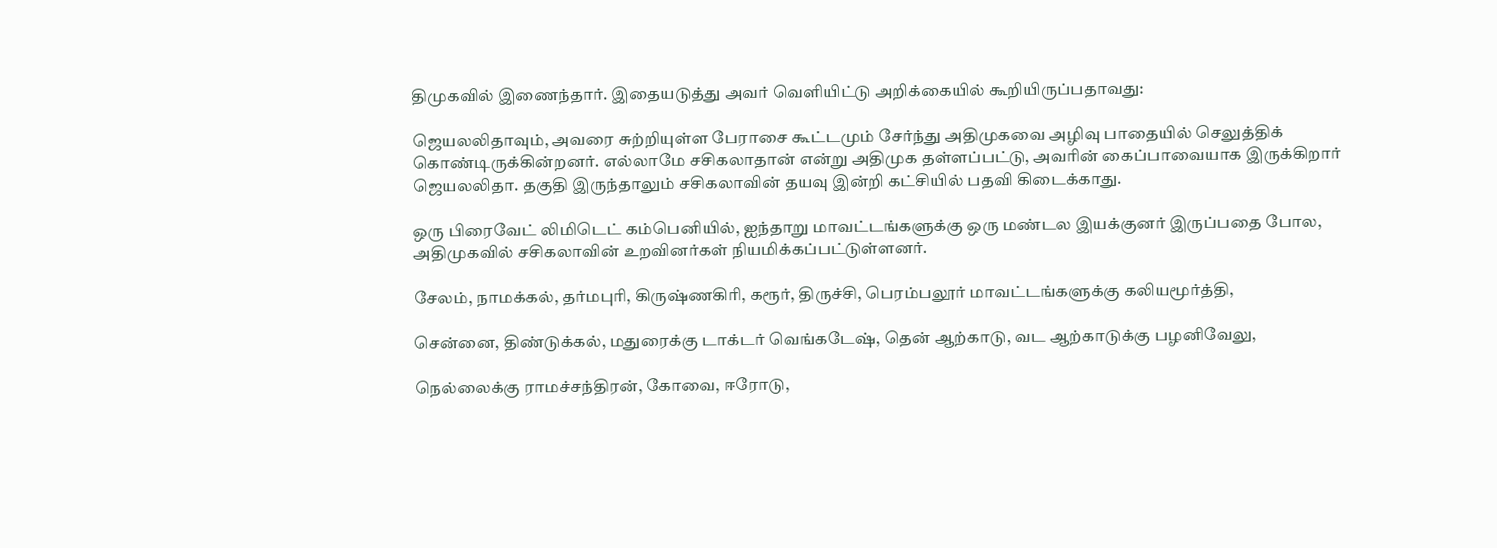திமுகவில் இணைந்தார். இதையடுத்து அவர் வெளியிட்டு அறிக்கையில் கூறியிருப்பதாவது:

ஜெயலலிதாவும், அவரை சுற்றியுள்ள பேராசை கூட்டமும் சேர்ந்து அதிமுகவை அழிவு பாதையில் செலுத்திக் கொண்டிருக்கின்றனர். எல்லாமே சசிகலாதான் என்று அதிமுக தள்ளப்பட்டு, அவரின் கைப்பாவையாக இருக்கிறார் ஜெயலலிதா. தகுதி இருந்தாலும் சசிகலாவின் தயவு இன்றி கட்சியில் பதவி கிடைக்காது.

ஒரு பிரைவேட் லிமிடெட் கம்பெனியில், ஐந்தாறு மாவட்டங்களுக்கு ஒரு மண்டல இயக்குனர் இருப்பதை போல,
அதிமுகவில் சசிகலாவின் உறவினர்கள் நியமிக்கப்பட்டுள்ளனர்.

சேலம், நாமக்கல், தர்மபுரி, கிருஷ்ணகிரி, கரூர், திருச்சி, பெரம்பலூர் மாவட்டங்களுக்கு கலியமூர்த்தி,

சென்னை, திண்டுக்கல், மதுரைக்கு டாக்டர் வெங்கடேஷ், தென் ஆற்காடு, வட ஆற்காடுக்கு பழனிவேலு,

நெல்லைக்கு ராமச்சந்திரன், கோவை, ஈரோடு,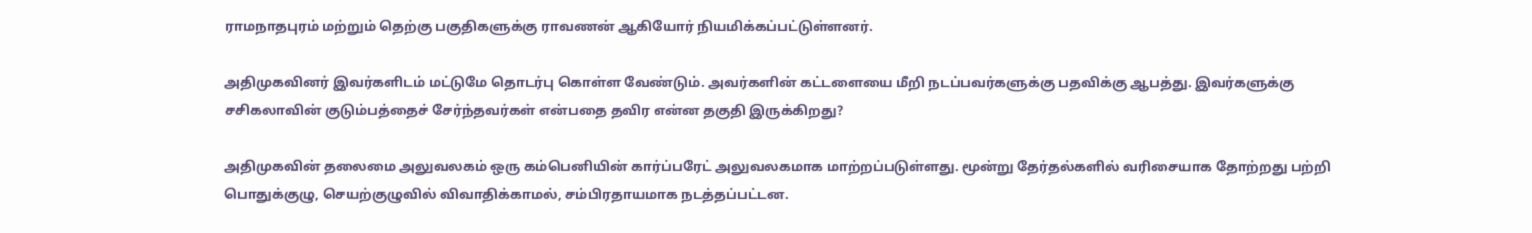ராமநாதபுரம் மற்றும் தெற்கு பகுதிகளுக்கு ராவணன் ஆகியோர் நியமிக்கப்பட்டுள்ளனர்.

அதிமுகவினர் இவர்களிடம் மட்டுமே தொடர்பு கொள்ள வேண்டும். அவர்களின் கட்டளையை மீறி நடப்பவர்களுக்கு பதவிக்கு ஆபத்து. இவர்களுக்கு சசிகலாவின் குடும்பத்தைச் சேர்ந்தவர்கள் என்பதை தவிர என்ன தகுதி இருக்கிறது?

அதிமுகவின் தலைமை அலுவலகம் ஒரு கம்பெனியின் கார்ப்பரேட் அலுவலகமாக மாற்றப்படுள்ளது. மூன்று தேர்தல்களில் வரிசையாக தோற்றது பற்றி பொதுக்குழு, செயற்குழுவில் விவாதிக்காமல், சம்பிரதாயமாக நடத்தப்பட்டன.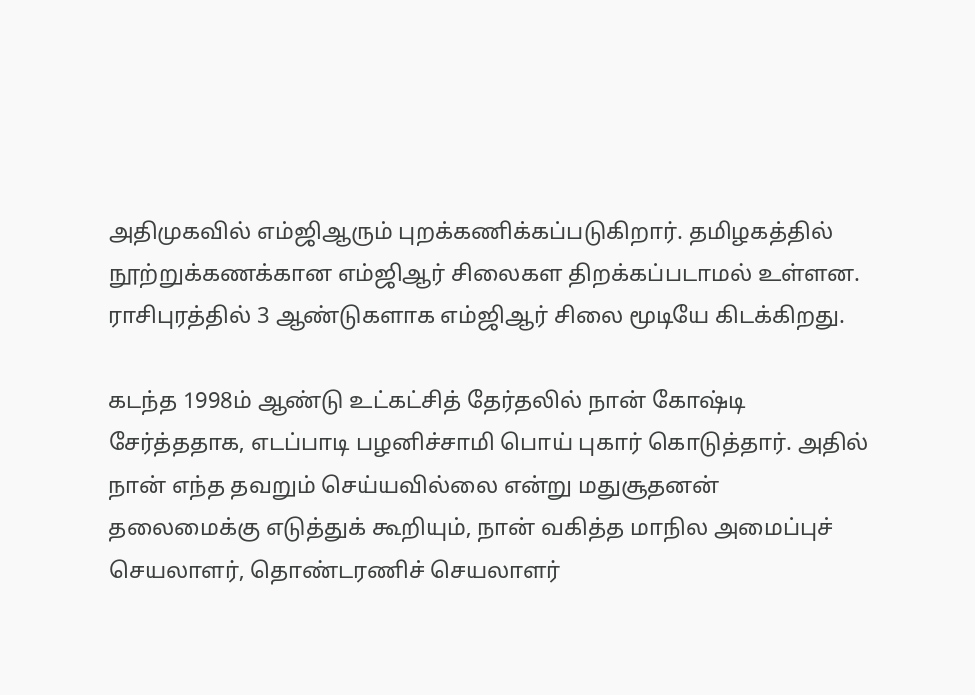அதிமுகவில் எம்ஜிஆரும் புறக்கணிக்கப்படுகிறார். தமிழகத்தில் நூற்றுக்கணக்கான எம்ஜிஆர் சிலைகள திறக்கப்படாமல் உள்ளன. ராசிபுரத்தில் 3 ஆண்டுகளாக எம்ஜிஆர் சிலை மூடியே கிடக்கிறது.

கடந்த 1998ம் ஆண்டு உட்கட்சித் தேர்தலில் நான் கோஷ்டி சேர்த்ததாக, எடப்பாடி பழனிச்சாமி பொய் புகார் கொடுத்தார். அதில் நான் எந்த தவறும் செய்யவில்லை என்று மதுசூதனன் தலைமைக்கு எடுத்துக் கூறியும், நான் வகித்த மாநில அமைப்புச் செயலாளர், தொண்டரணிச் செயலாளர்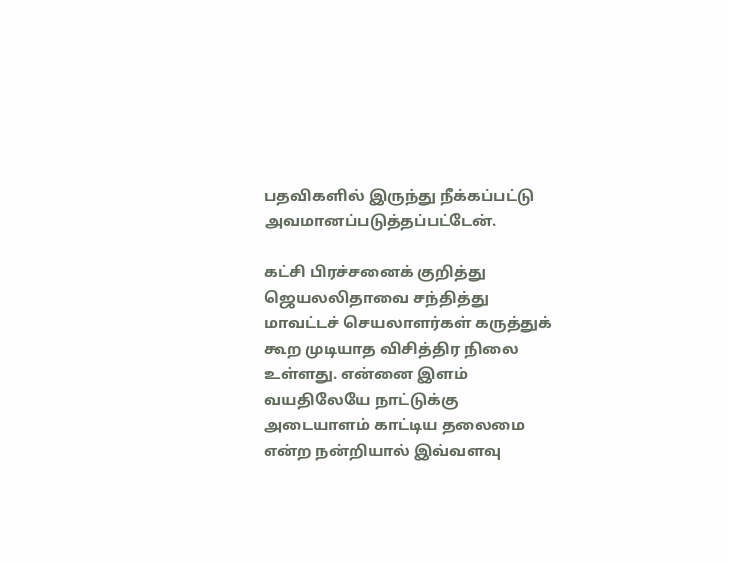பதவிகளில் இருந்து நீக்கப்பட்டு அவமானப்படுத்தப்பட்டேன்.

கட்சி பிரச்சனைக் குறித்து ஜெயலலிதாவை சந்தித்து மாவட்டச் செயலாளர்கள் கருத்துக் கூற முடியாத விசித்திர நிலை உள்ளது. என்னை இளம் வயதிலேயே நாட்டுக்கு அடையாளம் காட்டிய தலைமை என்ற நன்றியால் இவ்வளவு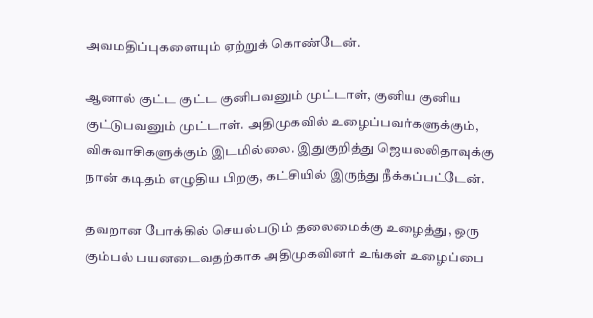அவமதிப்புகளையும் ஏற்றுக் கொண்டேன்.

ஆனால் குட்ட குட்ட குனிபவனும் முட்டாள், குனிய குனிய குட்டுபவனும் முட்டாள். அதிமுகவில் உழைப்பவர்களுக்கும், விசுவாசிகளுக்கும் இடமில்லை. இதுகுறித்து ஜெயலலிதாவுக்கு நான் கடிதம் எழுதிய பிறகு, கட்சியில் இருந்து நீக்கப்பட்டேன்.

தவறான போக்கில் செயல்படும் தலைமைக்கு உழைத்து, ஒரு கும்பல் பயனடைவதற்காக அதிமுகவினர் உங்கள் உழைப்பை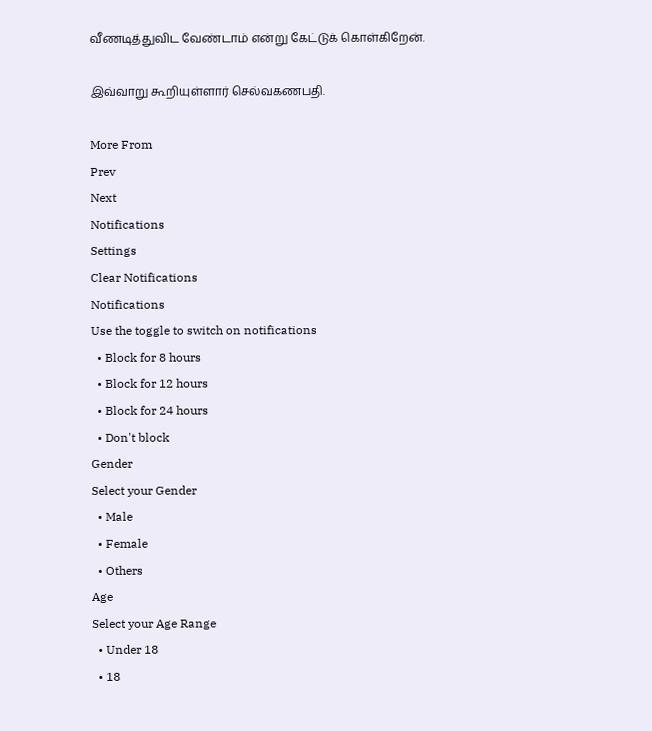வீணடித்துவிட வேண்டாம் என்று கேட்டுக் கொள்கிறேன்.

இவ்வாறு கூறியுள்ளார் செல்வகணபதி.

More From
Prev
Next
Notifications
Settings
Clear Notifications
Notifications
Use the toggle to switch on notifications
  • Block for 8 hours
  • Block for 12 hours
  • Block for 24 hours
  • Don't block
Gender
Select your Gender
  • Male
  • Female
  • Others
Age
Select your Age Range
  • Under 18
  • 18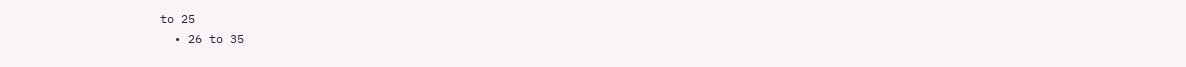to 25
  • 26 to 35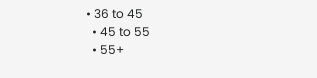• 36 to 45
  • 45 to 55
  • 55+